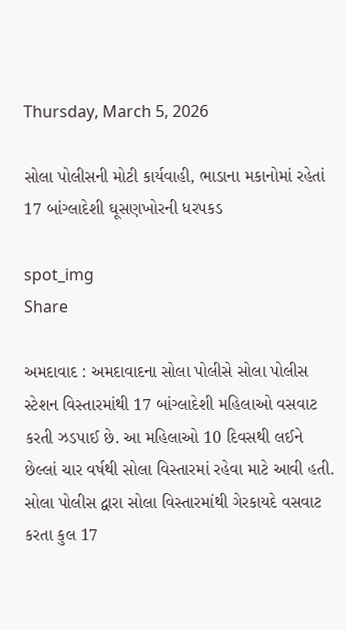Thursday, March 5, 2026

સોલા પોલીસની મોટી કાર્યવાહી, ભાડાના મકાનોમાં રહેતાં 17 બાંગ્લાદેશી ઘૂસણખોરની ધરપકડ

spot_img
Share

અમદાવાદ : અમદાવાદના સોલા પોલીસે સોલા પોલીસ સ્ટેશન વિસ્તારમાંથી 17 બાંગ્લાદેશી મહિલાઓ વસવાટ કરતી ઝડપાઈ છે. આ મહિલાઓ 10 દિવસથી લઈને છેલ્લાં ચાર વર્ષથી સોલા વિસ્તારમાં રહેવા માટે આવી હતી. સોલા પોલીસ દ્વારા સોલા વિસ્તારમાંથી ગેરકાયદે વસવાટ કરતા કુલ 17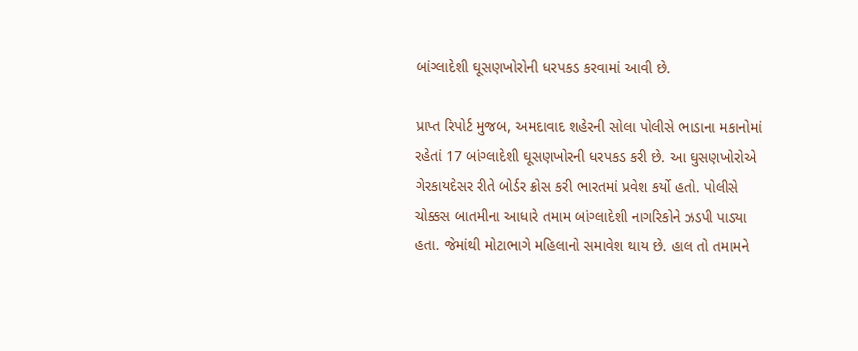બાંગ્લાદેશી ઘૂસણખોરોની ધરપકડ કરવામાં આવી છે.

પ્રાપ્ત રિપોર્ટ મુજબ, અમદાવાદ શહેરની સોલા પોલીસે ભાડાના મકાનોમાં રહેતાં 17 બાંગ્લાદેશી ઘૂસણખોરની ધરપકડ કરી છે. આ ઘુસણખોરોએ ગેરકાયદેસર રીતે બોર્ડર ક્રોસ કરી ભારતમાં પ્રવેશ કર્યો હતો. પોલીસે ચોક્કસ બાતમીના આધારે તમામ બાંગ્લાદેશી નાગરિકોને ઝડપી પાડ્યા હતા. જેમાંથી મોટાભાગે મહિલાનો સમાવેશ થાય છે. હાલ તો તમામને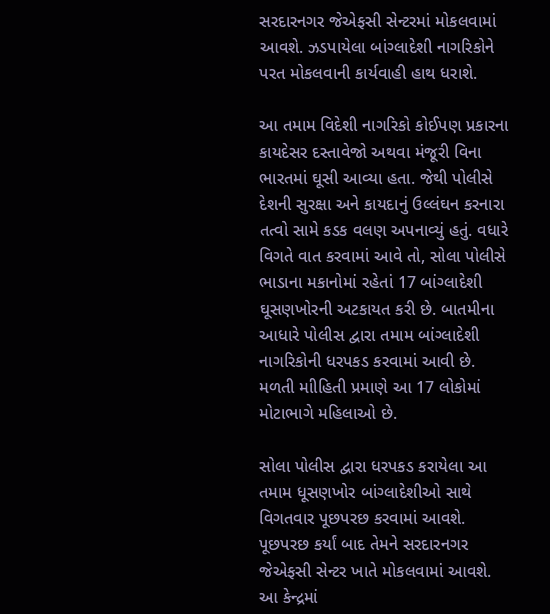સરદારનગર જેએફસી સેન્ટરમાં મોકલવામાં આવશે. ઝડપાયેલા બાંગ્લાદેશી નાગરિકોને પરત મોકલવાની કાર્યવાહી હાથ ધરાશે.

આ તમામ વિદેશી નાગરિકો કોઈપણ પ્રકારના કાયદેસર દસ્તાવેજો અથવા મંજૂરી વિના ભારતમાં ઘૂસી આવ્યા હતા. જેથી પોલીસે દેશની સુરક્ષા અને કાયદાનું ઉલ્લંઘન કરનારા તત્વો સામે કડક વલણ અપનાવ્યું હતું. વધારે વિગતે વાત કરવામાં આવે તો, સોલા પોલીસે ભાડાના મકાનોમાં રહેતાં 17 બાંગ્લાદેશી ઘૂસણખોરની અટકાયત કરી છે. બાતમીના આધારે પોલીસ દ્વારા તમામ બાંગ્લાદેશી નાગરિકોની ધરપકડ કરવામાં આવી છે. મળતી માીહિતી પ્રમાણે આ 17 લોકોમાં મોટાભાગે મહિલાઓ છે.

સોલા પોલીસ દ્વારા ધરપકડ કરાયેલા આ તમામ ધૂસણખોર બાંગ્લાદેશીઓ સાથે વિગતવાર પૂછપરછ કરવામાં આવશે. પૂછપરછ કર્યાં બાદ તેમને સરદારનગર જેએફસી સેન્ટર ખાતે મોકલવામાં આવશે. આ કેન્દ્રમાં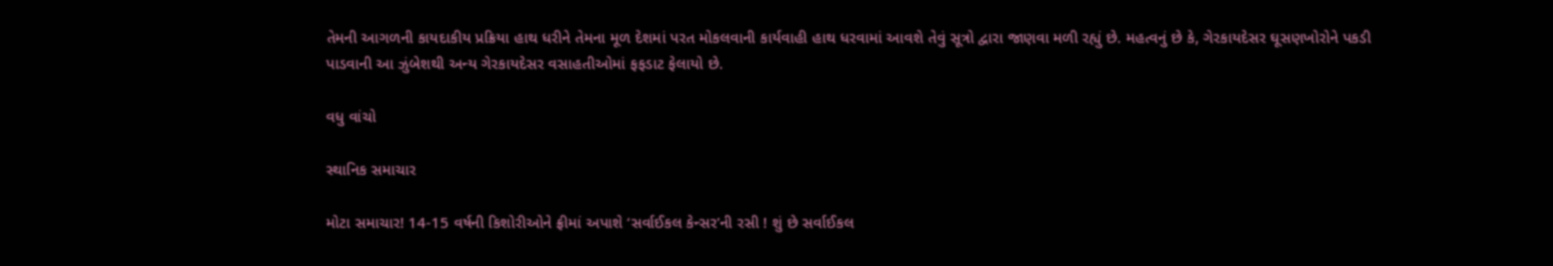તેમની આગળની કાયદાકીય પ્રક્રિયા હાથ ધરીને તેમના મૂળ દેશમાં પરત મોકલવાની કાર્યવાહી હાથ ધરવામાં આવશે તેવું સૂત્રો દ્વારા જાણવા મળી રહ્યું છે. મહત્વનું છે કે, ગેરકાયદેસર ઘૂસણખોરોને પકડી પાડવાની આ ઝુંબેશથી અન્ય ગેરકાયદેસર વસાહતીઓમાં ફફડાટ ફેલાયો છે.

વધુ વાંચો

સ્થાનિક સમાચાર

મોટા સમાચાર! 14-15 વર્ષની કિશોરીઓને ફ્રીમાં અપાશે ‘સર્વાઈકલ કેન્સર’ની રસી ! શું છે સર્વાઈકલ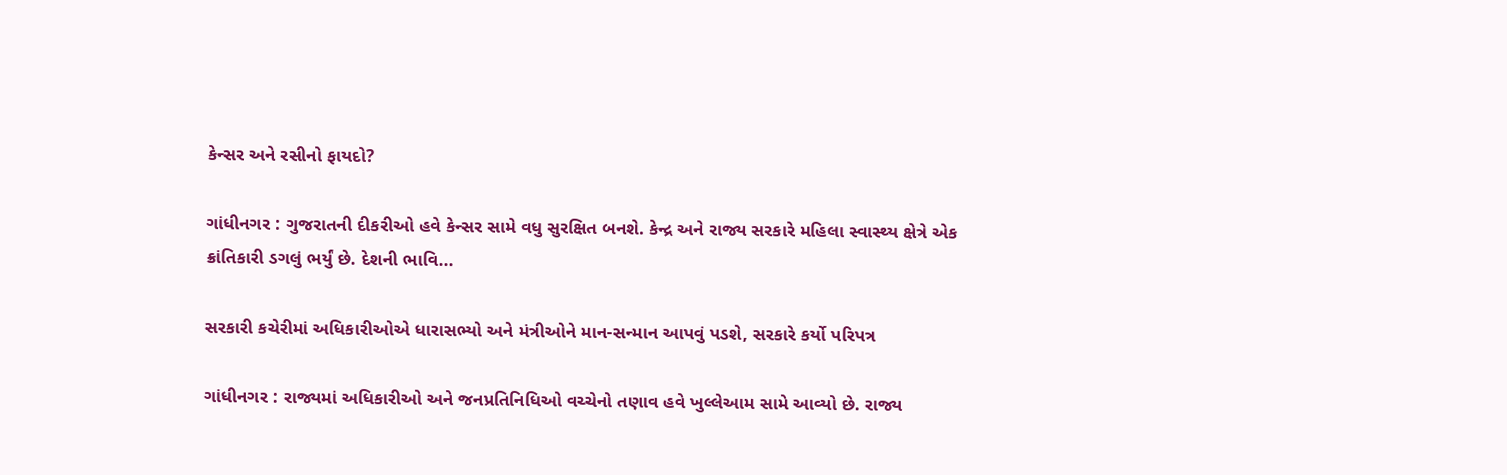કેન્સર અને રસીનો ફાયદો?

ગાંધીનગર : ગુજરાતની દીકરીઓ હવે કેન્સર સામે વધુ સુરક્ષિત બનશે. કેન્દ્ર અને રાજ્ય સરકારે મહિલા સ્વાસ્થ્ય ક્ષેત્રે એક ક્રાંતિકારી ડગલું ભર્યું છે. દેશની ભાવિ...

સરકારી કચેરીમાં અધિકારીઓએ ધારાસભ્યો અને મંત્રીઓને માન-સન્માન આપવું પડશે, સરકારે કર્યો પરિપત્ર

ગાંધીનગર : રાજ્યમાં અધિકારીઓ અને જનપ્રતિનિધિઓ વચ્ચેનો તણાવ હવે ખુલ્લેઆમ સામે આવ્યો છે. રાજ્ય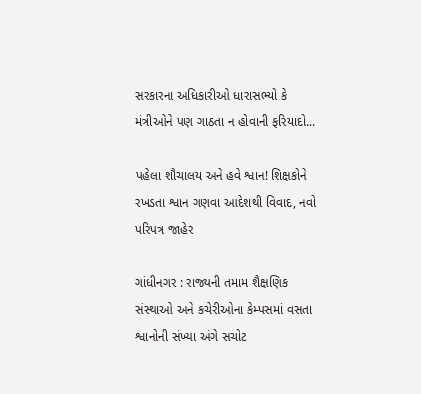સરકારના અધિકારીઓ ધારાસભ્યો કે મંત્રીઓને પણ ગાઠતા ન હોવાની ફરિયાદો...

પહેલા શૌચાલય અને હવે શ્વાન! શિક્ષકોને રખડતા શ્વાન ગણવા આદેશથી વિવાદ, નવો પરિપત્ર જાહેર

ગાંધીનગર : રાજ્યની તમામ શૈક્ષણિક સંસ્થાઓ અને કચેરીઓના કેમ્પસમાં વસતા શ્વાનોની સંખ્યા અંગે સચોટ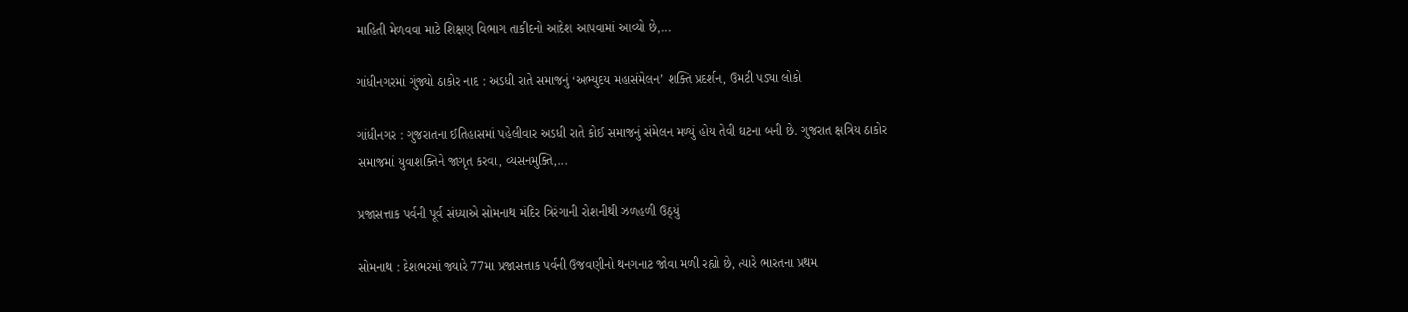માહિતી મેળવવા માટે શિક્ષણ વિભાગ તાકીદનો આદેશ આપવામાં આવ્યો છે,...

ગાંધીનગરમાં ગુંજ્યો ઠાકોર નાદ : અડધી રાતે સમાજનું ‘અભ્યુદય મહાસંમેલન’ શક્તિ પ્રદર્શન, ઉમટી પડ્યા લોકો

ગાંધીનગર : ગુજરાતના ઈતિહાસમાં પહેલીવાર અડધી રાતે કોઈ સમાજનું સંમેલન મળ્યું હોય તેવી ઘટના બની છે. ગુજરાત ક્ષત્રિય ઠાકોર સમાજમાં યુવાશક્તિને જાગૃત કરવા, વ્યસનમુક્તિ,...

પ્રજાસત્તાક પર્વની પૂર્વ સંધ્યાએ સોમનાથ મંદિર ત્રિરંગાની રોશનીથી ઝળહળી ઉઠ્યું

સોમનાથ : દેશભરમાં જ્યારે 77મા પ્રજાસત્તાક પર્વની ઉજવણીનો થનગનાટ જોવા મળી રહ્યો છે, ત્યારે ભારતના પ્રથમ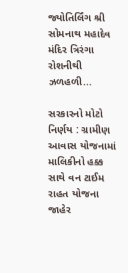જ્યોતિર્લિંગ શ્રી સોમનાથ મહાદેવ મંદિર ત્રિરંગા રોશનીથી ઝળહળી...

સરકારનો મોટો નિર્ણય : ગ્રામીણ આવાસ યોજનામાં માલિકીનો હક્ક સાથે વન ટાઈમ રાહત યોજના જાહેર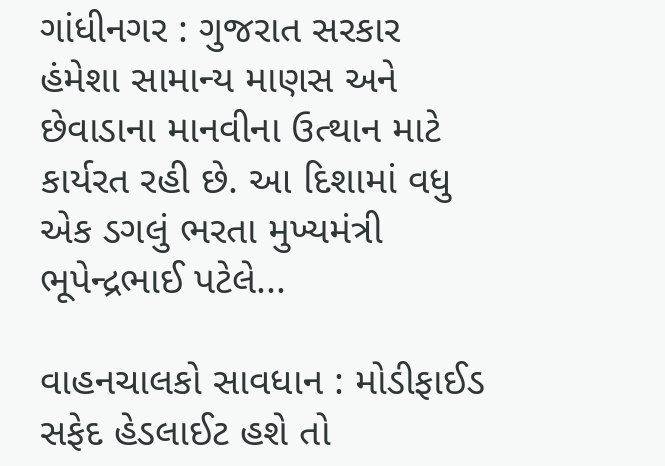ગાંધીનગર : ગુજરાત સરકાર હંમેશા સામાન્ય માણસ અને છેવાડાના માનવીના ઉત્થાન માટે કાર્યરત રહી છે. આ દિશામાં વધુ એક ડગલું ભરતા મુખ્યમંત્રી ભૂપેન્દ્રભાઈ પટેલે...

વાહનચાલકો સાવધાન : મોડીફાઈડ સફેદ હેડલાઈટ હશે તો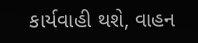કાર્યવાહી થશે, વાહન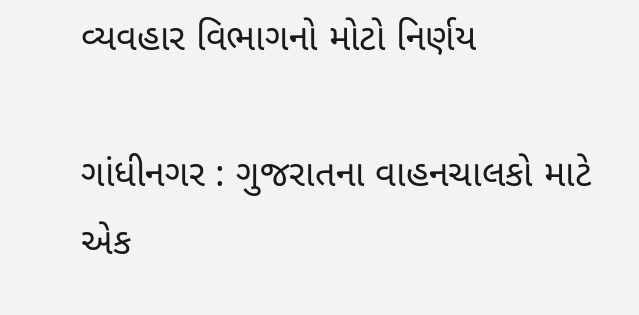વ્યવહાર વિભાગનો મોટો નિર્ણય

ગાંધીનગર : ગુજરાતના વાહનચાલકો માટે એક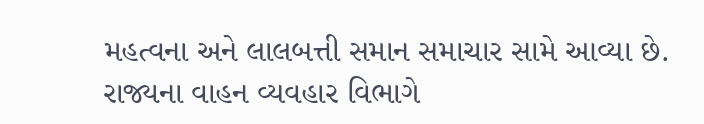મહત્વના અને લાલબત્તી સમાન સમાચાર સામે આવ્યા છે. રાજ્યના વાહન વ્યવહાર વિભાગે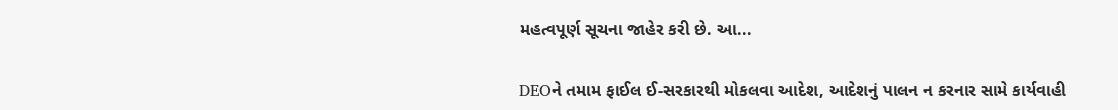મહત્વપૂર્ણ સૂચના જાહેર કરી છે. આ...

DEOને તમામ ફાઈલ ઈ-સરકારથી મોકલવા આદેશ, આદેશનું પાલન ન કરનાર સામે કાર્યવાહી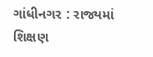ગાંધીનગર : રાજ્યમાં શિક્ષણ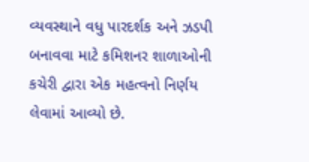વ્યવસ્થાને વધુ પારદર્શક અને ઝડપી બનાવવા માટે કમિશનર શાળાઓની કચેરી દ્વારા એક મહત્વનો નિર્ણય લેવામાં આવ્યો છે.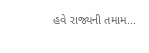હવે રાજ્યની તમામ...